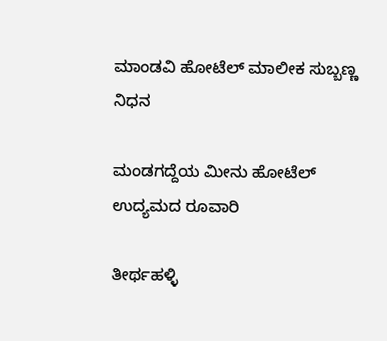ಮಾಂಡವಿ ಹೋಟೆಲ್‌ ಮಾಲೀಕ ಸುಬ್ಬಣ್ಣ ನಿಧನ

ಮಂಡಗದ್ದೆಯ ಮೀನು ಹೋಟೆಲ್‌ ಉದ್ಯಮದ ರೂವಾರಿ

ತೀರ್ಥಹಳ್ಳಿ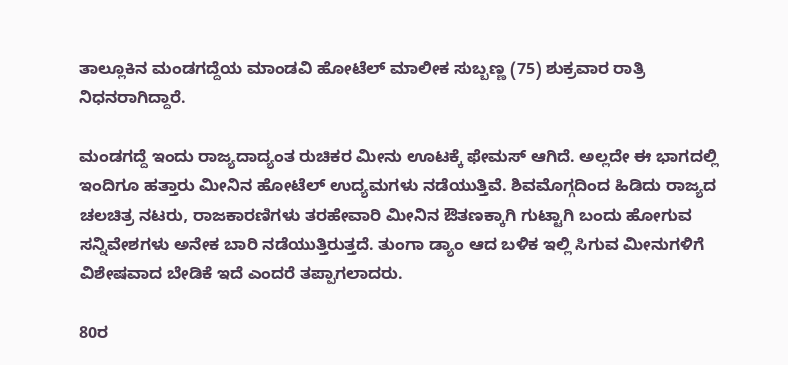ತಾಲ್ಲೂಕಿನ ಮಂಡಗದ್ದೆಯ ಮಾಂಡವಿ ಹೋಟೆಲ್‌ ಮಾಲೀಕ ಸುಬ್ಬಣ್ಣ (75) ಶುಕ್ರವಾರ ರಾತ್ರಿ ನಿಧನರಾಗಿದ್ದಾರೆ.

ಮಂಡಗದ್ದೆ ಇಂದು ರಾಜ್ಯದಾದ್ಯಂತ ರುಚಿಕರ ಮೀನು ಊಟಕ್ಕೆ ಫೇಮಸ್‌ ಆಗಿದೆ. ಅಲ್ಲದೇ ಈ ಭಾಗದಲ್ಲಿ ಇಂದಿಗೂ ಹತ್ತಾರು ಮೀನಿನ ಹೋಟೆಲ್‌ ಉದ್ಯಮಗಳು ನಡೆಯುತ್ತಿವೆ. ಶಿವಮೊಗ್ಗದಿಂದ ಹಿಡಿದು ರಾಜ್ಯದ ಚಲಚಿತ್ರ ನಟರು, ರಾಜಕಾರಣಿಗಳು ತರಹೇವಾರಿ ಮೀನಿನ ಔತಣಕ್ಕಾಗಿ ಗುಟ್ಟಾಗಿ ಬಂದು ಹೋಗುವ ಸನ್ನಿವೇಶಗಳು ಅನೇಕ ಬಾರಿ ನಡೆಯುತ್ತಿರುತ್ತದೆ. ತುಂಗಾ ಡ್ಯಾಂ ಆದ ಬಳಿಕ ಇಲ್ಲಿ ಸಿಗುವ ಮೀನುಗಳಿಗೆ ವಿಶೇಷವಾದ ಬೇಡಿಕೆ ಇದೆ ಎಂದರೆ ತಪ್ಪಾಗಲಾದರು.

80ರ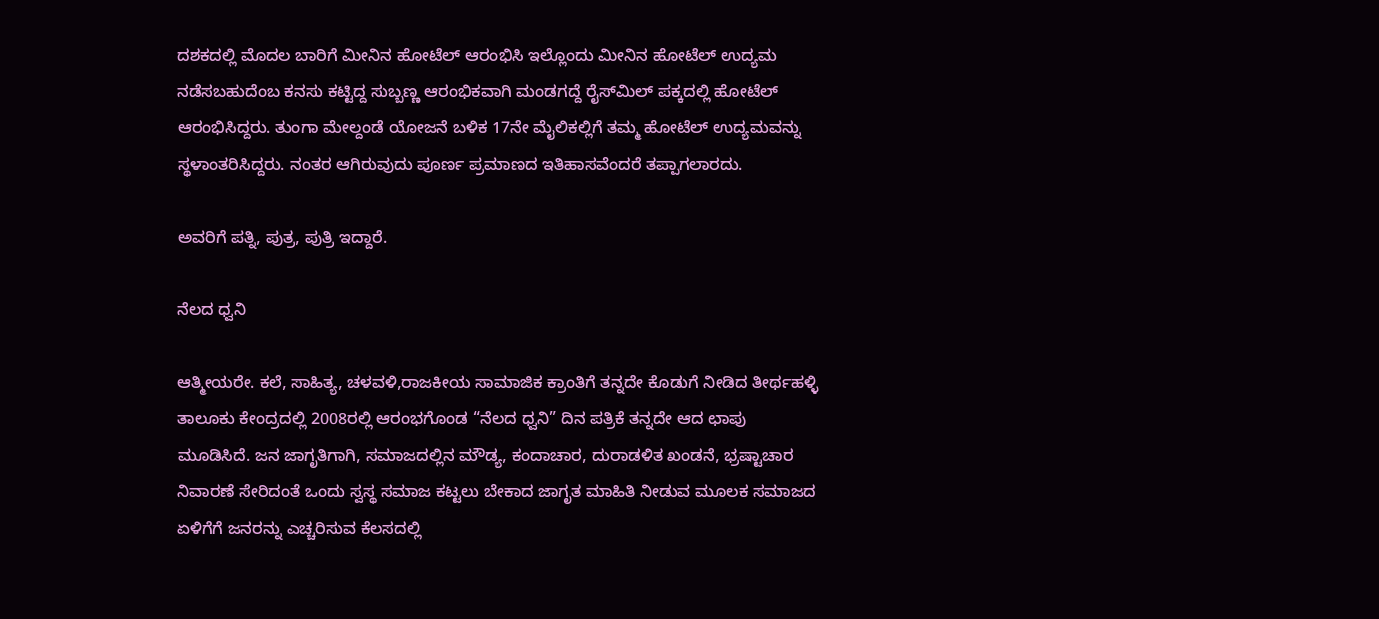ದಶಕದಲ್ಲಿ ಮೊದಲ ಬಾರಿಗೆ ಮೀನಿನ ಹೋಟೆಲ್‌ ಆರಂಭಿಸಿ ಇಲ್ಲೊಂದು ಮೀನಿನ ಹೋಟೆಲ್‌ ಉದ್ಯಮ ನಡೆಸಬಹುದೆಂಬ ಕನಸು ಕಟ್ಟಿದ್ದ ಸುಬ್ಬಣ್ಣ ಆರಂಭಿಕವಾಗಿ ಮಂಡಗದ್ದೆ ರೈಸ್‌ಮಿಲ್‌ ಪಕ್ಕದಲ್ಲಿ ಹೋಟೆಲ್‌ ಆರಂಭಿಸಿದ್ದರು. ತುಂಗಾ ಮೇಲ್ದಂಡೆ ಯೋಜನೆ ಬಳಿಕ 17ನೇ ಮೈಲಿಕಲ್ಲಿಗೆ ತಮ್ಮ ಹೋಟೆಲ್‌ ಉದ್ಯಮವನ್ನು ಸ್ಥಳಾಂತರಿಸಿದ್ದರು. ನಂತರ ಆಗಿರುವುದು ಪೂರ್ಣ ಪ್ರಮಾಣದ ಇತಿಹಾಸವೆಂದರೆ ತಪ್ಪಾಗಲಾರದು.

ಅವರಿಗೆ ಪತ್ನಿ, ಪುತ್ರ, ಪುತ್ರಿ ಇದ್ದಾರೆ.

ನೆಲದ ಧ್ವನಿ

ಆತ್ಮೀಯರೇ. ಕಲೆ, ಸಾಹಿತ್ಯ, ಚಳವಳಿ,ರಾಜಕೀಯ ಸಾಮಾಜಿಕ ಕ್ರಾಂತಿಗೆ ತನ್ನದೇ ಕೊಡುಗೆ ನೀಡಿದ ತೀರ್ಥಹಳ್ಳಿ ತಾಲೂಕು ಕೇಂದ್ರದಲ್ಲಿ 2008ರಲ್ಲಿ ಆರಂಭಗೊಂಡ “ನೆಲದ ಧ್ವನಿ” ದಿನ ಪತ್ರಿಕೆ ತನ್ನದೇ ಆದ ಛಾಪು ಮೂಡಿಸಿದೆ. ಜನ ಜಾಗೃತಿಗಾಗಿ, ಸಮಾಜದಲ್ಲಿನ ಮೌಡ್ಯ, ಕಂದಾಚಾರ, ದುರಾಡಳಿತ ಖಂಡನೆ, ಭ್ರಷ್ಟಾಚಾರ ನಿವಾರಣೆ ಸೇರಿದಂತೆ ಒಂದು ಸ್ವಸ್ಥ ಸಮಾಜ ಕಟ್ಟಲು ಬೇಕಾದ ಜಾಗೃತ ಮಾಹಿತಿ ನೀಡುವ ಮೂಲಕ ಸಮಾಜದ ಏಳಿಗೆಗೆ ಜನರನ್ನು ಎಚ್ಚರಿಸುವ ಕೆಲಸದಲ್ಲಿ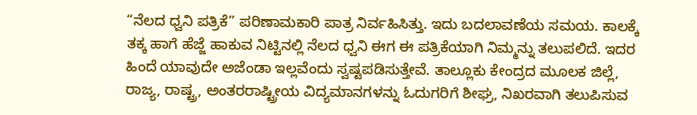“ನೆಲದ ಧ್ವನಿ ಪತ್ರಿಕೆ” ಪರಿಣಾಮಕಾರಿ ಪಾತ್ರ ನಿರ್ವಹಿಸಿತ್ತು. ಇದು ಬದಲಾವಣೆಯ ಸಮಯ. ಕಾಲಕ್ಕೆ ತಕ್ಕ ಹಾಗೆ ಹೆಜ್ಜೆ ಹಾಕುವ ನಿಟ್ಟಿನಲ್ಲಿ ನೆಲದ ಧ್ವನಿ ಈಗ ಈ ಪತ್ರಿಕೆಯಾಗಿ ನಿಮ್ಮನ್ನು ತಲುಪಲಿದೆ. ಇದರ ಹಿಂದೆ ಯಾವುದೇ ಅಜೆಂಡಾ ಇಲ್ಲವೆಂದು ಸ್ವಷ್ಟಪಡಿಸುತ್ತೇವೆ. ತಾಲ್ಲೂಕು ಕೇಂದ್ರದ ಮೂಲಕ ಜಿಲ್ಲೆ, ರಾಜ್ಯ, ರಾಷ್ಟ್ರ, ಅಂತರರಾಷ್ಟ್ರೀಯ ವಿದ್ಯಮಾನಗಳನ್ನು ಓದುಗರಿಗೆ ಶೀಘ್ರ, ನಿಖರವಾಗಿ ತಲುಪಿಸುವ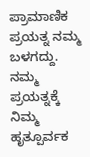ಪ್ರಾಮಾಣಿಕ ಪ್ರಯತ್ನ ನಮ್ಮ ಬಳಗದ್ದು. ನಮ್ಮ ಪ್ರಯತ್ನಕ್ಕೆ ನಿಮ್ಮ ಹೃತ್ಪೂರ್ವಕ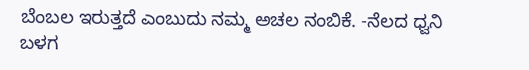ಬೆಂಬಲ ಇರುತ್ತದೆ ಎಂಬುದು ನಮ್ಮ ಅಚಲ ನಂಬಿಕೆ. -ನೆಲದ ಧ್ವನಿ ಬಳಗ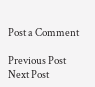Post a Comment

Previous Post Next Post